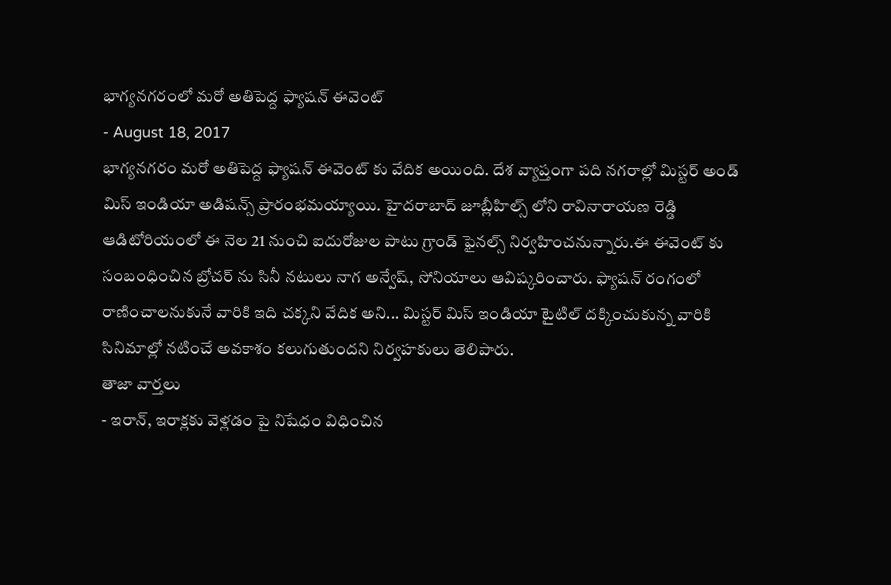భాగ్యనగరంలో మరో అతిపెద్ద ఫ్యాషన్ ఈవెంట్
- August 18, 2017
భాగ్యనగరం మరో అతిపెద్ద ఫ్యాషన్ ఈవెంట్ కు వేదిక అయింది. దేశ వ్యాప్తంగా పది నగరాల్లో మిస్టర్ అండ్ మిస్ ఇండియా అడిషన్స్ ప్రారంభమయ్యాయి. హైదరాబాద్ జూబ్లీహిల్స్ లోని రావినారాయణ రెడ్డి ఆడిటోరియంలో ఈ నెల 21 నుంచి ఐదురోజుల పాటు గ్రాండ్ ఫైనల్స్ నిర్వహించనున్నారు.ఈ ఈవెంట్ కు సంబంధించిన బ్రోచర్ ను సినీ నటులు నాగ అన్వేష్, సోనియాలు ఆవిష్కరించారు. ఫ్యాషన్ రంగంలో రాణించాలనుకునే వారికి ఇది చక్కని వేదిక అని... మిస్టర్ మిస్ ఇండియా టైటిల్ దక్కించుకున్న వారికి సినిమాల్లో నటించే అవకాశం కలుగుతుందని నిర్వహకులు తెలిపారు.
తాజా వార్తలు
- ఇరాన్, ఇరాక్లకు వెళ్లడం పై నిషేధం విధించిన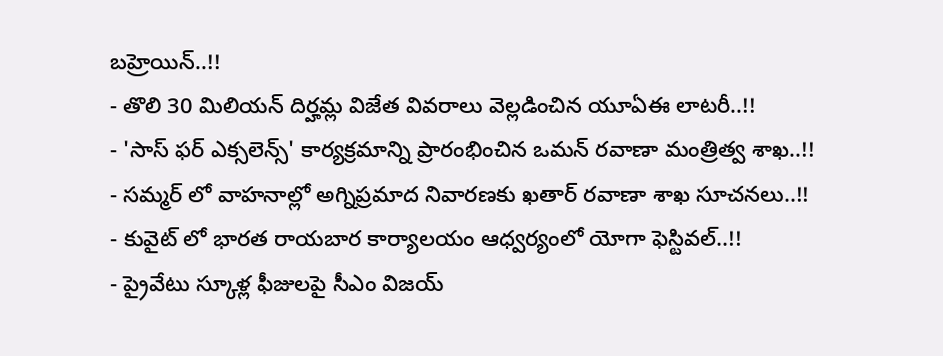బహ్రెయిన్..!!
- తొలి 30 మిలియన్ దిర్హమ్ల విజేత వివరాలు వెల్లడించిన యూఏఈ లాటరీ..!!
- 'సాస్ ఫర్ ఎక్సలెన్స్' కార్యక్రమాన్ని ప్రారంభించిన ఒమన్ రవాణా మంత్రిత్వ శాఖ..!!
- సమ్మర్ లో వాహనాల్లో అగ్నిప్రమాద నివారణకు ఖతార్ రవాణా శాఖ సూచనలు..!!
- కువైట్ లో భారత రాయబార కార్యాలయం ఆధ్వర్యంలో యోగా ఫెస్టివల్..!!
- ప్రైవేటు స్కూళ్ల ఫీజులపై సీఎం విజయ్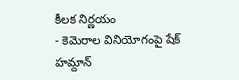కీలక నిర్ణయం
- కెమెరాల వినియోగంపై షేక్ హమ్దాన్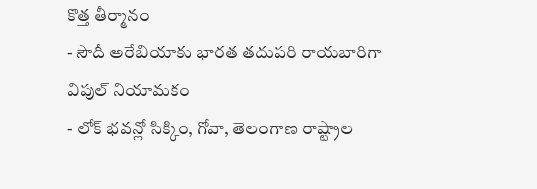కొత్త తీర్మానం
- సౌదీ అరేబియాకు భారత తదుపరి రాయబారిగా విపుల్ నియామకం
- లోక్ భవన్లో సిక్కిం, గోవా, తెలంగాణ రాష్ట్రాల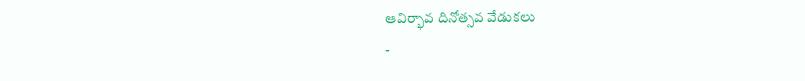ఆవిర్భావ దినోత్సవ వేడుకలు
-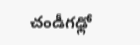చండీగఢ్లో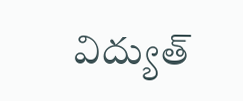విద్యుత్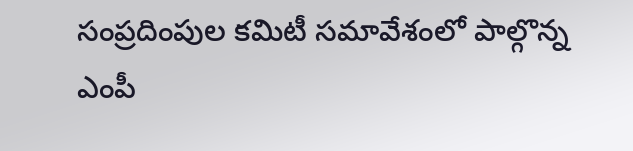సంప్రదింపుల కమిటీ సమావేశంలో పాల్గొన్న ఎంపీ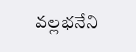వల్లభనేని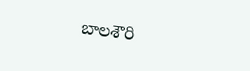బాలశౌరి